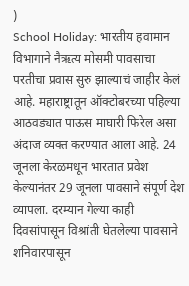)
School Holiday: भारतीय हवामान विभागाने नैऋत्य मोसमी पावसाचा परतीचा प्रवास सुरु झाल्याचं जाहीर केलं आहे. महाराष्ट्रातून ऑक्टोबरच्या पहिल्या आठवड्यात पाऊस माघारी फिरेल असा अंदाज व्यक्त करण्यात आला आहे. 24 जूनला केरळमधून भारतात प्रवेश केल्यानंतर 29 जूनला पावसाने संपूर्ण देश व्यापला. दरम्यान गेल्या काही दिवसांपासून विश्रांती घेतलेल्या पावसाने शनिवारपासून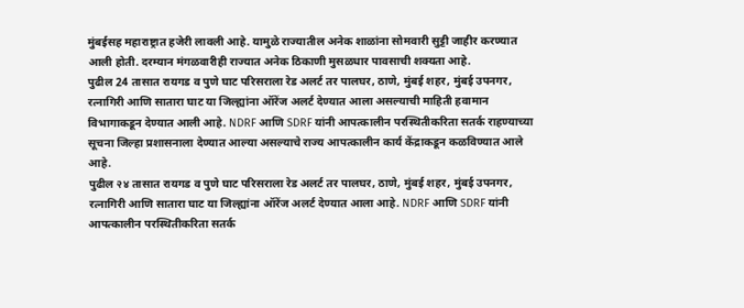मुंबईसह महाराष्ट्रात हजेरी लावली आहे. यामुळे राज्यातील अनेक शाळांना सोमवारी सुट्टी जाहीर करण्यात आली होती. दरम्यान मंगळवारीही राज्यात अनेक ठिकाणी मुसळधार पावसाची शक्यता आहे.
पुढील 24 तासात रायगड व पुणे घाट परिसराला रेड अलर्ट तर पालघर, ठाणे, मुंबई शहर, मुंबई उपनगर, रत्नागिरी आणि सातारा घाट या जिल्ह्यांना ऑरेंज अलर्ट देण्यात आला असल्याची माहिती हवामान विभागाकडून देण्यात आली आहे. NDRF आणि SDRF यांनी आपत्कालीन परस्थितीकरिता सतर्क राहण्याच्या सूचना जिल्हा प्रशासनाला देण्यात आल्या असल्याचे राज्य आपत्कालीन कार्य केंद्राकडून कळविण्यात आले आहे.
पुढील २४ तासात रायगड व पुणे घाट परिसराला रेड अलर्ट तर पालघर, ठाणे, मुंबई शहर, मुंबई उपनगर, रत्नागिरी आणि सातारा घाट या जिल्ह्यांना ऑरेंज अलर्ट देण्यात आला आहे. NDRF आणि SDRF यांनी आपत्कालीन परस्थितीकरिता सतर्क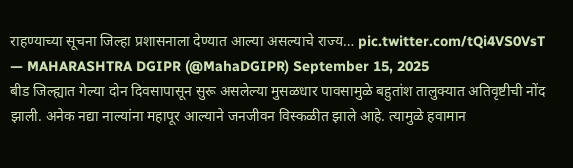राहण्याच्या सूचना जिल्हा प्रशासनाला देण्यात आल्या असल्याचे राज्य… pic.twitter.com/tQi4VS0VsT
— MAHARASHTRA DGIPR (@MahaDGIPR) September 15, 2025
बीड जिल्ह्यात गेल्या दोन दिवसापासून सुरू असलेल्या मुसळधार पावसामुळे बहुतांश तालुक्यात अतिवृष्टीची नोंद झाली. अनेक नद्या नाल्यांना महापूर आल्याने जनजीवन विस्कळीत झाले आहे. त्यामुळे हवामान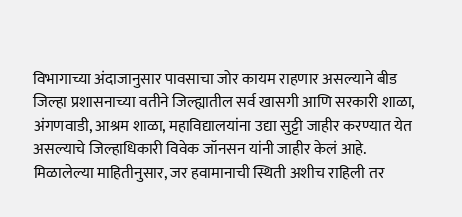विभागाच्या अंदाजानुसार पावसाचा जोर कायम राहणार असल्याने बीड जिल्हा प्रशासनाच्या वतीने जिल्ह्यातील सर्व खासगी आणि सरकारी शाळा, अंगणवाडी, आश्रम शाळा, महाविद्यालयांना उद्या सुट्टी जाहीर करण्यात येत असल्याचे जिल्हाधिकारी विवेक जॉनसन यांनी जाहीर केलं आहे.
मिळालेल्या माहितीनुसार, जर हवामानाची स्थिती अशीच राहिली तर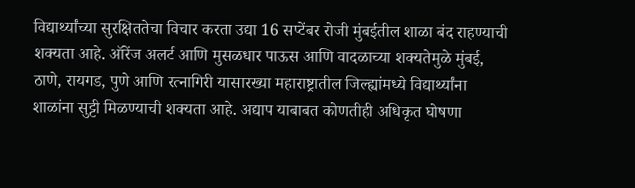विद्यार्थ्यांच्या सुरक्षिततेचा विचार करता उद्या 16 सप्टेंबर रोजी मुंबईतील शाळा बंद राहण्याची शक्यता आहे. ऑरेंज अलर्ट आणि मुसळधार पाऊस आणि वादळाच्या शक्यतेमुळे मुंबई, ठाणे, रायगड, पुणे आणि रत्नागिरी यासारख्या महाराष्ट्रातील जिल्ह्यांमध्ये विद्यार्थ्यांना शाळांना सुट्टी मिळण्याची शक्यता आहे. अद्याप याबाबत कोणतीही अधिकृत घोषणा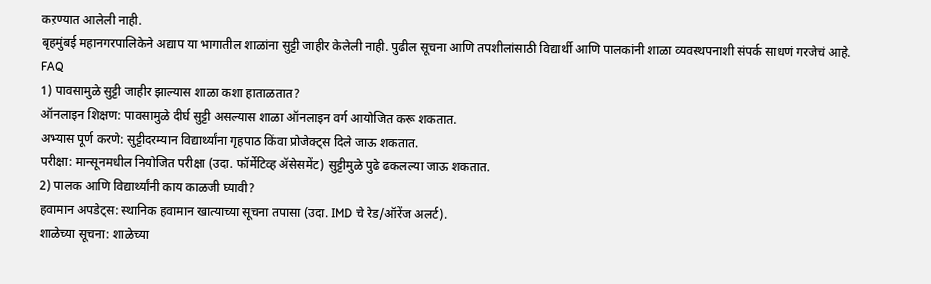कऱण्यात आलेली नाही.
बृहमुंबई महानगरपालिकेने अद्याप या भागातील शाळांना सुट्टी जाहीर केलेली नाही. पुढील सूचना आणि तपशीलांसाठी विद्यार्थी आणि पालकांनी शाळा व्यवस्थपनाशी संपर्क साधणं गरजेचं आहे.
FAQ
1) पावसामुळे सुट्टी जाहीर झाल्यास शाळा कशा हाताळतात?
ऑनलाइन शिक्षण: पावसामुळे दीर्घ सुट्टी असल्यास शाळा ऑनलाइन वर्ग आयोजित करू शकतात.
अभ्यास पूर्ण करणे: सुट्टीदरम्यान विद्यार्थ्यांना गृहपाठ किंवा प्रोजेक्ट्स दिले जाऊ शकतात.
परीक्षा: मान्सूनमधील नियोजित परीक्षा (उदा. फॉर्मेटिव्ह ॲसेसमेंट) सुट्टीमुळे पुढे ढकलल्या जाऊ शकतात.
2) पालक आणि विद्यार्थ्यांनी काय काळजी घ्यावी?
हवामान अपडेट्स: स्थानिक हवामान खात्याच्या सूचना तपासा (उदा. IMD चे रेड/ऑरेंज अलर्ट).
शाळेच्या सूचना: शाळेच्या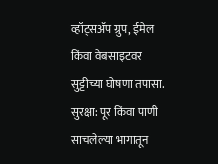व्हॉट्सॲप ग्रुप, ईमेल किंवा वेबसाइटवर सुट्टीच्या घोषणा तपासा.
सुरक्षा: पूर किंवा पाणी साचलेल्या भागातून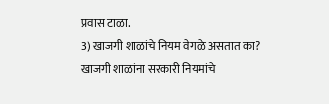प्रवास टाळा.
3) खाजगी शाळांचे नियम वेगळे असतात का?
खाजगी शाळांना सरकारी नियमांचे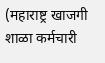(महाराष्ट्र खाजगी शाळा कर्मचारी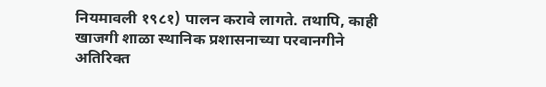नियमावली १९८१) पालन करावे लागते. तथापि, काही खाजगी शाळा स्थानिक प्रशासनाच्या परवानगीने अतिरिक्त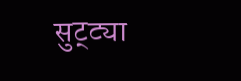सुट्ट्या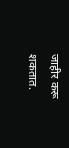जाहीर करू शकतात.